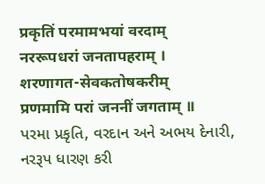प्रकृतिं परमामभयां वरदाम्
नररूपधरां जनतापहराम् ।
शरणागत-सेवकतोषकरीम्
प्रणमामि परां जननीं जगताम् ॥
પરમા પ્રકૃતિ, વરદાન અને અભય દેનારી, નરરૂપ ધારણ કરી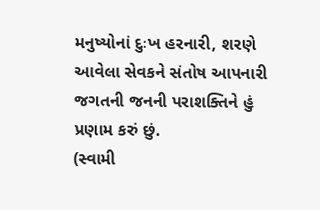મનુષ્યોનાં દુઃખ હરનારી, શરણે આવેલા સેવકને સંતોષ આપનારી જગતની જનની પરાશક્તિને હું પ્રણામ કરું છું.
(સ્વામી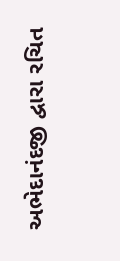અભેદાનંદજી દ્વારા રચિત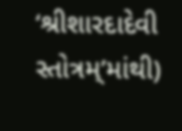‘શ્રીશારદાદેવી સ્તોત્રમ્’માંથી)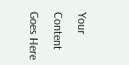Your Content Goes Here